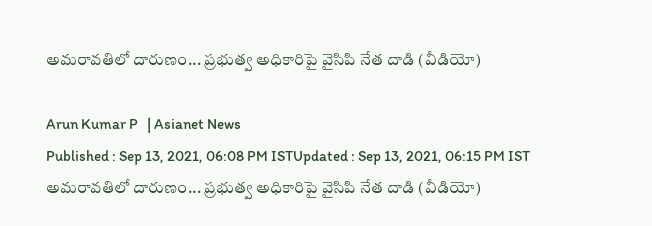అమరావతిలో దారుణం... ప్రభుత్వ అధికారిపై వైసిపి నేత దాడి (వీడియో)

Arun Kumar P   | Asianet News
Published : Sep 13, 2021, 06:08 PM ISTUpdated : Sep 13, 2021, 06:15 PM IST
అమరావతిలో దారుణం... ప్రభుత్వ అధికారిపై వైసిపి నేత దాడి (వీడియో)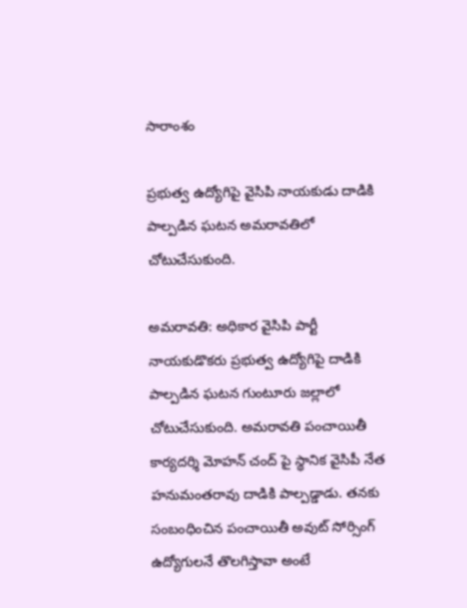సారాంశం

ప్రభుత్వ ఉద్యోగిపై వైసిపి నాయకుడు దాడికి పాల్పడిన ఘటన అమరావతిలో చోటుచేసుకుంది.

అమరావతి: అధికార వైసిపి పార్టీ నాయకుడొకరు ప్రభుత్వ ఉద్యోగిపై దాడికి పాల్పడిన ఘటన గుంటూరు జల్లాలో చోటుచేసుకుంది. అమరావతి పంచాయితీ కార్యదర్శి మోహన్ చంద్ పై స్థానిక వైసిపీ నేత హనుమంతరావు దాడికి పాల్పడ్డాడు. తనకు సంబంధించిన పంచాయితీ అవుట్ సోర్సింగ్ ఉద్యోగులనే తొలగిస్తావా అంటే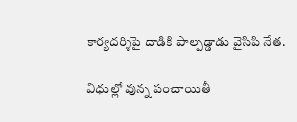కార్యదర్శిపై దాడికి పాల్పడ్డాడు వైసిపి నేత.

విధుల్లో వున్న పంచాయితీ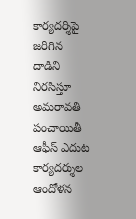కార్యదర్శిపై జరిగిన దాడిని నిరసిస్తూ అమరావతి పంచాయితీ ఆఫీస్ ఎదుట కార్యదర్శుల ఆందోళన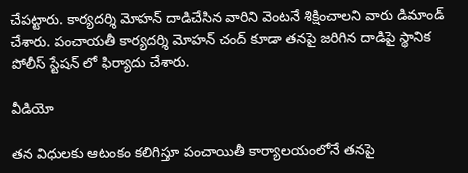చేపట్టారు. కార్యదర్శి మోహన్ దాడిచేసిన వారిని వెంటనే శిక్షించాలని వారు డిమాండ్ చేశారు. పంచాయతీ కార్యదర్శి మోహన్ చంద్ కూడా తనపై జరిగిన దాడిపై స్థానిక పోలీస్ స్టేషన్ లో ఫిర్యాదు చేశారు.

వీడియో

తన విధులకు ఆటంకం కలిగిస్తూ పంచాయితీ కార్యాలయంలోనే తనపై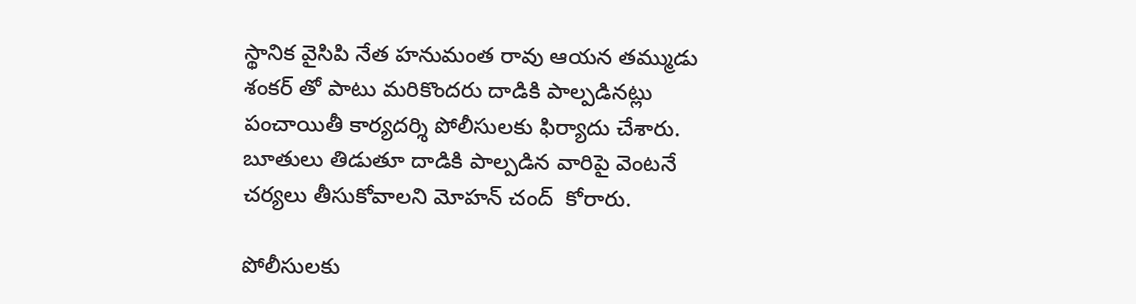స్థానిక వైసిపి నేత హనుమంత రావు ఆయన తమ్ముడు శంకర్ తో పాటు మరికొందరు దాడికి పాల్పడినట్లు పంచాయితీ కార్యదర్శి పోలీసులకు ఫిర్యాదు చేశారు. బూతులు తిడుతూ దాడికి పాల్పడిన వారిపై వెంటనే చర్యలు తీసుకోవాలని మోహన్ చంద్  కోరారు.

పోలీసులకు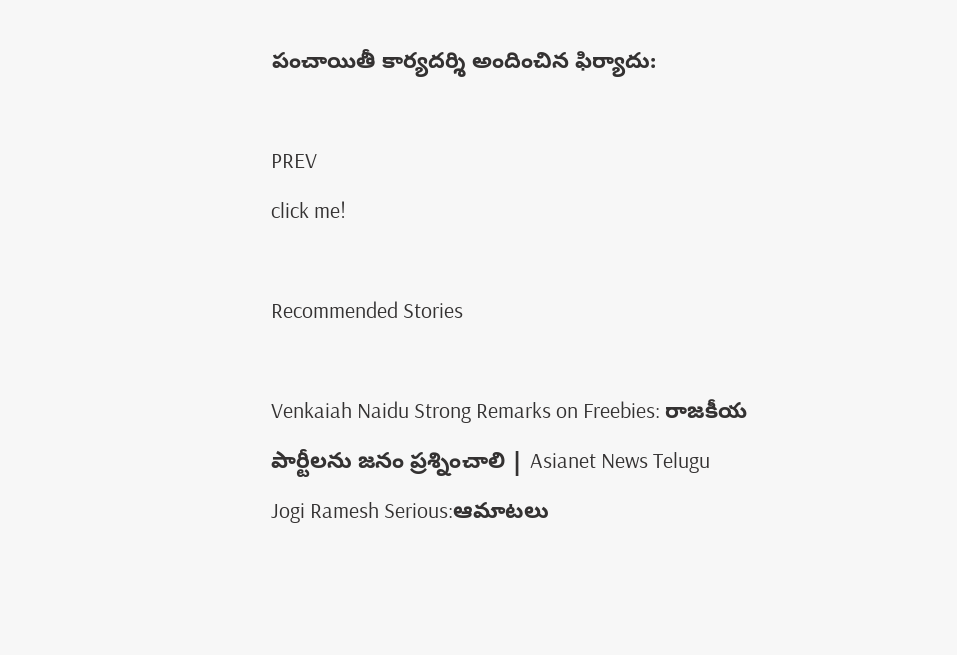పంచాయితీ కార్యదర్శి అందించిన ఫిర్యాదు:

PREV
click me!

Recommended Stories

Venkaiah Naidu Strong Remarks on Freebies: రాజకీయ పార్టీలను జనం ప్రశ్నించాలి | Asianet News Telugu
Jogi Ramesh Serious:ఆమాటలు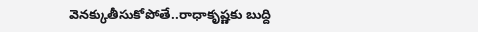వెనక్కుతీసుకోపోతే..రాధాకృష్ణకు బుద్ది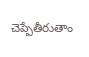చెప్పేతీరుతాం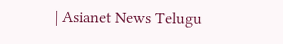| Asianet News Telugu